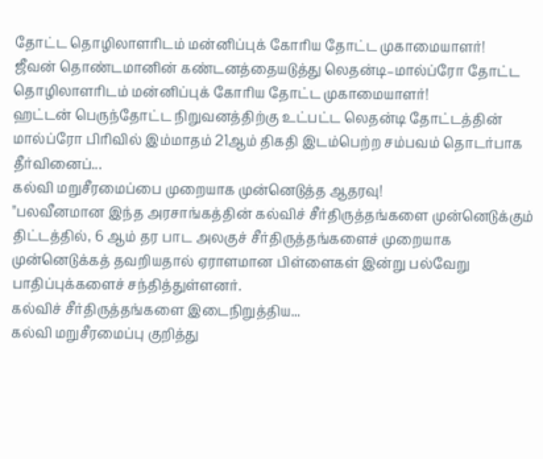தோட்ட தொழிலாளரிடம் மன்னிப்புக் கோரிய தோட்ட முகாமையாளர்!
ஜீவன் தொண்டமானின் கண்டனத்தையடுத்து லெதன்டி–மால்ப்ரோ தோட்ட தொழிலாளரிடம் மன்னிப்புக் கோரிய தோட்ட முகாமையாளர்!
ஹட்டன் பெருந்தோட்ட நிறுவனத்திற்கு உட்பட்ட லெதன்டி தோட்டத்தின் மால்ப்ரோ பிரிவில் இம்மாதம் 21ஆம் திகதி இடம்பெற்ற சம்பவம் தொடர்பாக தீர்வினைப்...
கல்வி மறுசீரமைப்பை முறையாக முன்னெடுத்த ஆதரவு!
"பலவீனமான இந்த அரசாங்கத்தின் கல்விச் சீர்திருத்தங்களை முன்னெடுக்கும் திட்டத்தில், 6 ஆம் தர பாட அலகுச் சீர்திருத்தங்களைச் முறையாக முன்னெடுக்கத் தவறியதால் ஏராளமான பிள்ளைகள் இன்று பல்வேறு பாதிப்புக்களைச் சந்தித்துள்ளனர்.
கல்விச் சீர்திருத்தங்களை இடைநிறுத்திய...
கல்வி மறுசீரமைப்பு குறித்து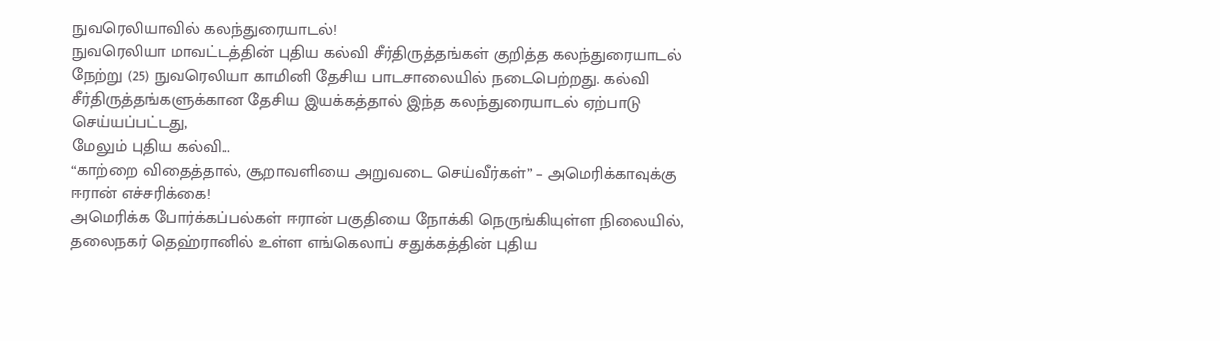நுவரெலியாவில் கலந்துரையாடல்!
நுவரெலியா மாவட்டத்தின் புதிய கல்வி சீர்திருத்தங்கள் குறித்த கலந்துரையாடல் நேற்று (25) நுவரெலியா காமினி தேசிய பாடசாலையில் நடைபெற்றது. கல்வி சீர்திருத்தங்களுக்கான தேசிய இயக்கத்தால் இந்த கலந்துரையாடல் ஏற்பாடு செய்யப்பட்டது,
மேலும் புதிய கல்வி...
“காற்றை விதைத்தால், சூறாவளியை அறுவடை செய்வீர்கள்” – அமெரிக்காவுக்கு ஈரான் எச்சரிக்கை!
அமெரிக்க போர்க்கப்பல்கள் ஈரான் பகுதியை நோக்கி நெருங்கியுள்ள நிலையில், தலைநகர் தெஹ்ரானில் உள்ள எங்கெலாப் சதுக்கத்தின் புதிய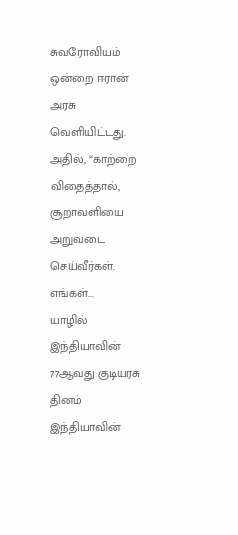சுவரோவியம் ஒன்றை ஈரான் அரசு வெளியிட்டது.
அதில், “காற்றை விதைத்தால், சூறாவளியை அறுவடை செய்வீர்கள். எங்கள்...
யாழில் இந்தியாவின் 77ஆவது குடியரசு தினம்
இந்தியாவின்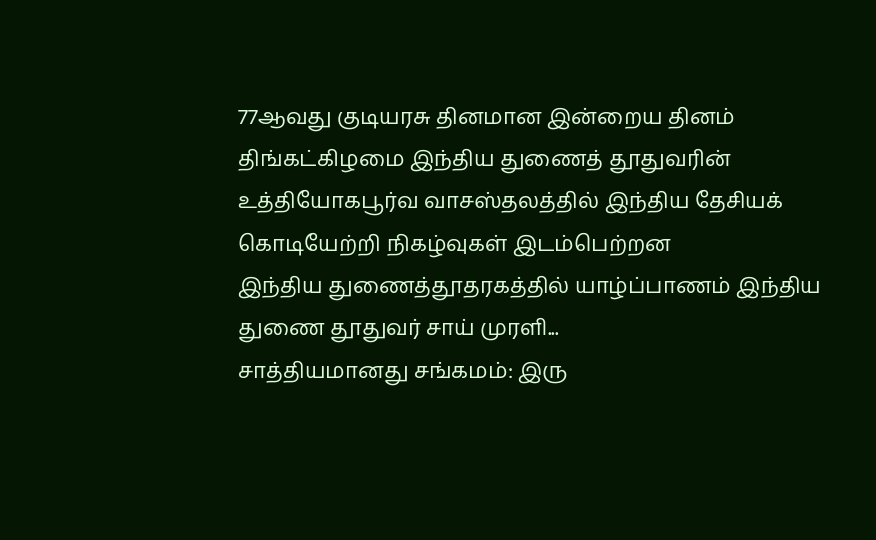77ஆவது குடியரசு தினமான இன்றைய தினம் திங்கட்கிழமை இந்திய துணைத் தூதுவரின் உத்தியோகபூர்வ வாசஸ்தலத்தில் இந்திய தேசியக் கொடியேற்றி நிகழ்வுகள் இடம்பெற்றன
இந்திய துணைத்தூதரகத்தில் யாழ்ப்பாணம் இந்திய துணை தூதுவர் சாய் முரளி...
சாத்தியமானது சங்கமம்: இரு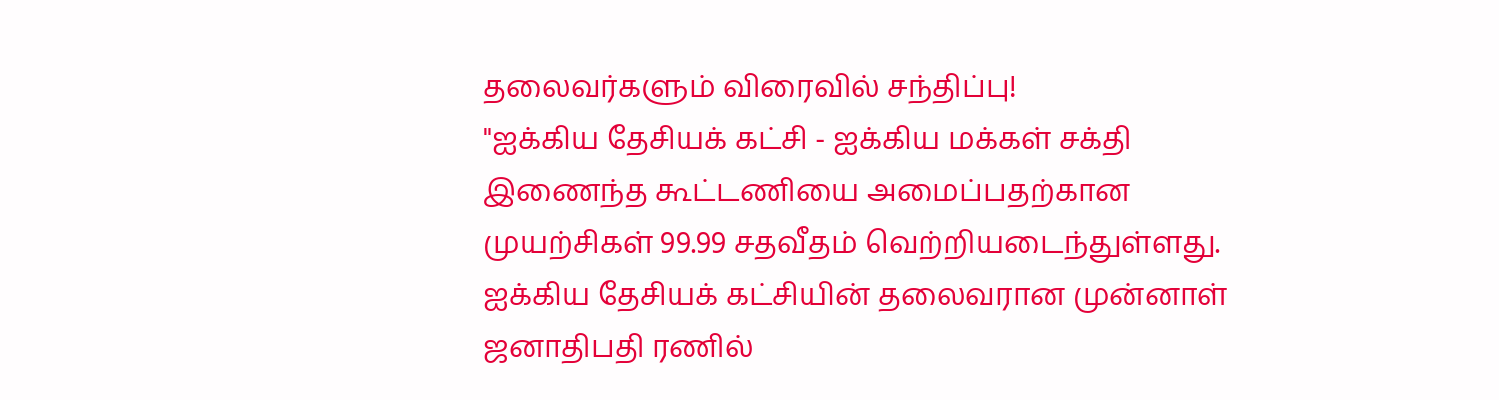தலைவர்களும் விரைவில் சந்திப்பு!
"ஐக்கிய தேசியக் கட்சி - ஐக்கிய மக்கள் சக்தி இணைந்த கூட்டணியை அமைப்பதற்கான முயற்சிகள் 99.99 சதவீதம் வெற்றியடைந்துள்ளது. ஐக்கிய தேசியக் கட்சியின் தலைவரான முன்னாள் ஜனாதிபதி ரணில்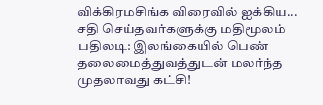விக்கிரமசிங்க விரைவில் ஐக்கிய...
சதி செய்தவர்களுக்கு மதிமூலம் பதிலடி: இலங்கையில் பெண் தலைமைத்துவத்துடன் மலர்ந்த முதலாவது கட்சி!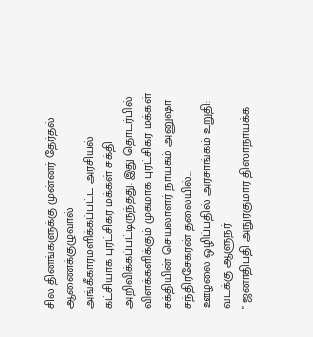சில தினங்களுக்கு முன்னர் தேர்தல் ஆணைக்குழுவால் அங்கீகாரமளிக்கப்பட்ட அரசியல் கட்சியாக புரட்சிகர மக்கள் சக்தி அறிவிக்கப்பட்டிருந்தது. இது தொடர்பில் விளக்களிக்கும் முகமாக புரட்சிகர மக்கள் சக்தியின் செயலாளர் நாயகம் அனுஷா சந்திரசேகரன் தலையில்...
ஊழலை ஒழிப்பதில் அரசாங்கம் உறுதி: வடக்கு ஆளுநர்
" ஜனாதிபதி அநுரகுமார திஸாநாயக்க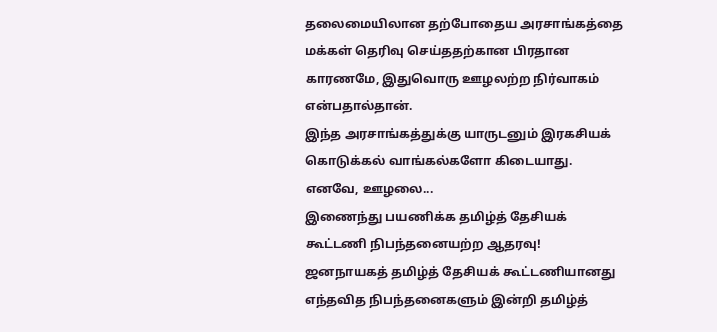தலைமையிலான தற்போதைய அரசாங்கத்தை மக்கள் தெரிவு செய்ததற்கான பிரதான காரணமே, இதுவொரு ஊழலற்ற நிர்வாகம் என்பதால்தான்.
இந்த அரசாங்கத்துக்கு யாருடனும் இரகசியக் கொடுக்கல் வாங்கல்களோ கிடையாது. எனவே, ஊழலை...
இணைந்து பயணிக்க தமிழ்த் தேசியக் கூட்டணி நிபந்தனையற்ற ஆதரவு!
ஜனநாயகத் தமிழ்த் தேசியக் கூட்டணியானது எந்தவித நிபந்தனைகளும் இன்றி தமிழ்த்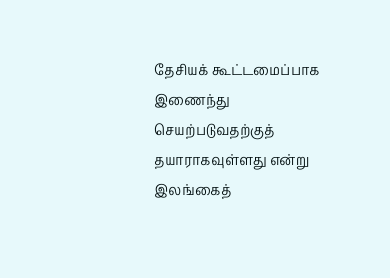தேசியக் கூட்டமைப்பாக இணைந்து செயற்படுவதற்குத் தயாராகவுள்ளது என்று இலங்கைத்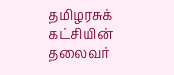தமிழரசுக் கட்சியின் தலைவர்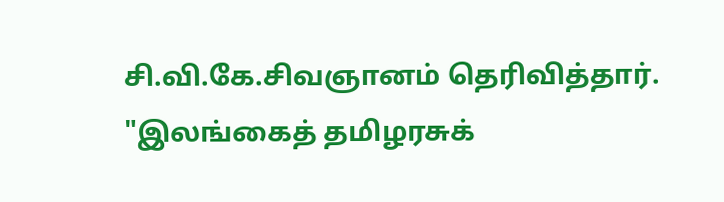சி.வி.கே.சிவஞானம் தெரிவித்தார்.
"இலங்கைத் தமிழரசுக்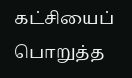கட்சியைப் பொறுத்த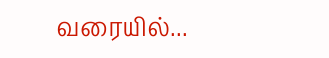வரையில்...